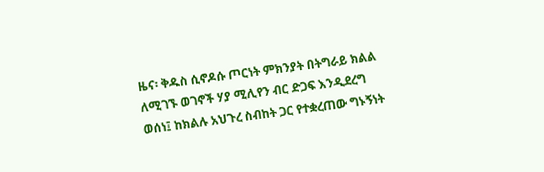ዜና፡ ቅዱስ ሲኖዶሱ ጦርነት ምክንያት በትግራይ ክልል ለሚገኙ ወገኖች ሃያ ሚሊየን ብር ድጋፍ እንዲደረግ ወሰነ፤ ከክልሉ አህጉረ ስብከት ጋር የተቋረጠው ግኑኝነት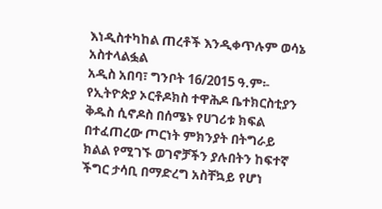እነዲስተካከል ጠረቶች እንዲቀጥሉም ወሳኔ አስተላልፏል
አዲስ አበባ፣ ግንቦት 16/2015 ዓ.ም፡- የኢትዮጵያ ኦርቶዶክስ ተዋሕዶ ቤተክርስቲያን ቅዱስ ሲኖዶስ በሰሜኑ የሀገሪቱ ክፍል በተፈጠረው ጦርነት ምክንያት በትግራይ ክልል የሚገኙ ወገኖቻችን ያሉበትን ከፍተኛ ችግር ታሳቢ በማድረግ አስቸኳይ የሆነ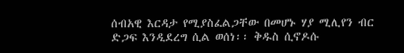ሰብአዊ እርዳታ የሚያስፈልጋቸው በመሆኑ ሃያ ሚሊየን ብር ድጋፍ እንዲደረግ ሲል ወሰነ፡፡ ቅዱስ ሲኖዶሱ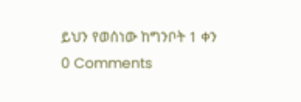ይህን የወሰነው ከግንቦት 1 ቀን
0 Comments